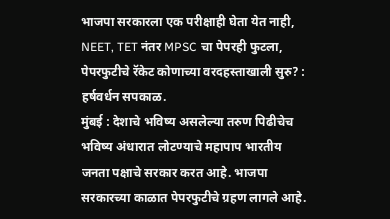भाजपा सरकारला एक परीक्षाही घेता येत नाही, NEET, TET नंतर MPSC चा पेपरही फुटला, पेपरफुटीचे रॅकेट कोणाच्या वरदहस्ताखाली सुरु? : हर्षवर्धन सपकाळ.
मुंबई : देशाचे भविष्य असलेल्या तरुण पिढीचेच भविष्य अंधारात लोटण्याचे महापाप भारतीय जनता पक्षाचे सरकार करत आहे. भाजपा सरकारच्या काळात पेपरफुटीचे ग्रहण लागले आहे.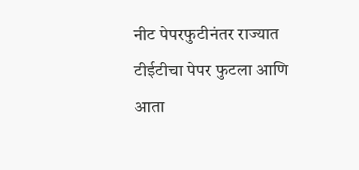नीट पेपरफुटीनंतर राज्यात टीईटीचा पेपर फुटला आणि आता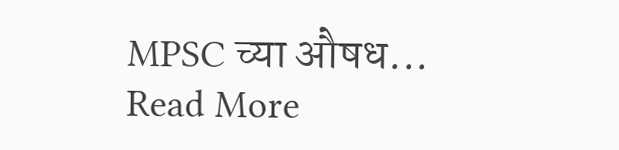MPSC च्या औषध...
Read More